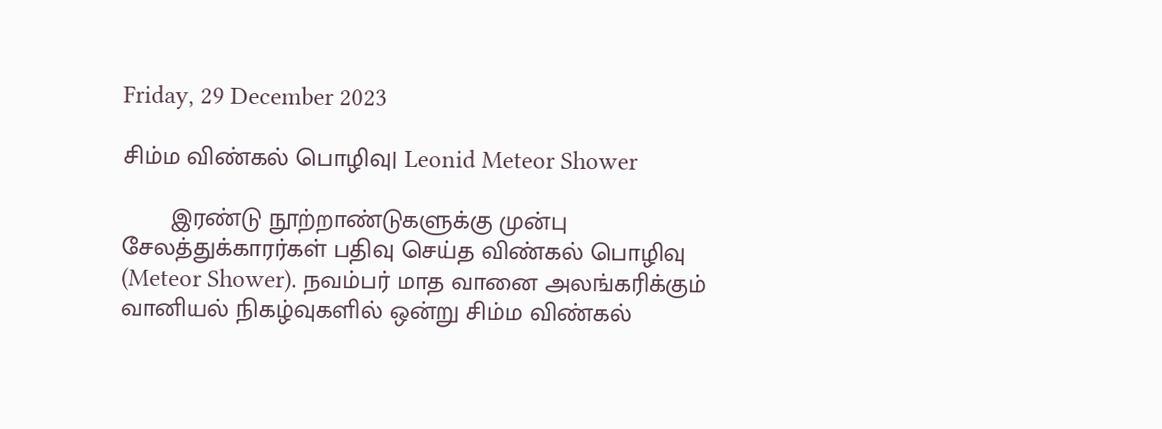Friday, 29 December 2023

சிம்ம விண்கல் பொழிவு| Leonid Meteor Shower

       இரண்டு நூற்றாண்டுகளுக்கு முன்பு சேலத்துக்காரர்கள் பதிவு செய்த விண்கல் பொழிவு (Meteor Shower). நவம்பர் மாத வானை அலங்கரிக்கும் வானியல் நிகழ்வுகளில் ஒன்று சிம்ம விண்கல்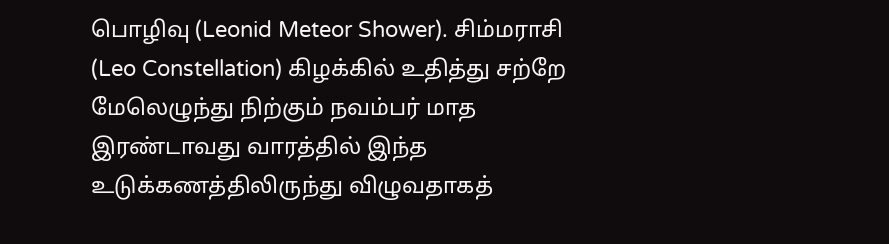பொழிவு (Leonid Meteor Shower). சிம்மராசி (Leo Constellation) கிழக்கில் உதித்து சற்றே மேலெழுந்து நிற்கும் நவம்பர் மாத இரண்டாவது வாரத்தில் இந்த உடுக்கணத்திலிருந்து விழுவதாகத்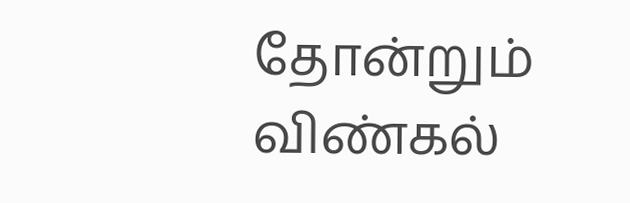தோன்றும் விண்கல்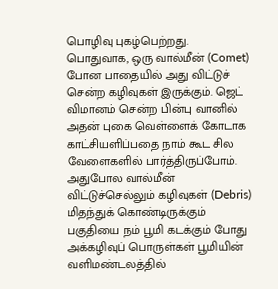பொழிவு புகழ்பெற்றது. பொதுவாக, ஒரு வால்மீன் (Comet) போன பாதையில் அது விட்டுச் சென்ற கழிவுகள் இருக்கும். ஜெட் விமானம் சென்ற பின்பு வானில் அதன் புகை வெள்ளைக் கோடாக காட்சியளிப்பதை நாம் கூட சில வேளைகளில் பார்த்திருப்போம். அதுபோல வால்மீன் விட்டுச்செல்லும் கழிவுகள் (Debris) மிதந்துக் கொண்டிருக்கும் பகுதியை நம் பூமி கடக்கும் போது அக்கழிவுப் பொருள்கள் பூமியின் வளிமண்டலத்தில்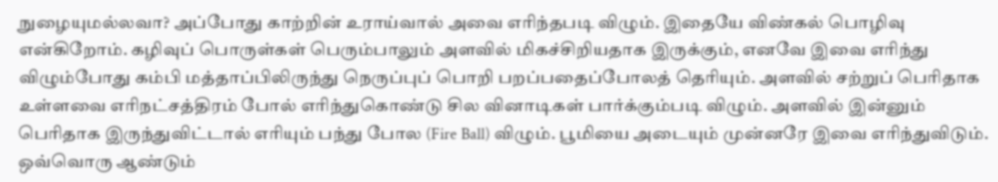நுழையுமல்லவா? அப்போது காற்றின் உராய்வால் அவை எரிந்தபடி விழும். இதையே விண்கல் பொழிவு என்கிறோம். கழிவுப் பொருள்கள் பெரும்பாலும் அளவில் மிகச்சிறியதாக இருக்கும், எனவே இவை எரிந்து விழும்போது கம்பி மத்தாப்பிலிருந்து நெருப்புப் பொறி பறப்பதைப்போலத் தெரியும். அளவில் சற்றுப் பெரிதாக உள்ளவை எரிநட்சத்திரம் போல் எரிந்துகொண்டு சில வினாடிகள் பார்க்கும்படி விழும். அளவில் இன்னும் பெரிதாக இருந்துவிட்டால் எரியும் பந்து போல (Fire Ball) விழும். பூமியை அடையும் முன்னரே இவை எரிந்துவிடும். ஒவ்வொரு ஆண்டும்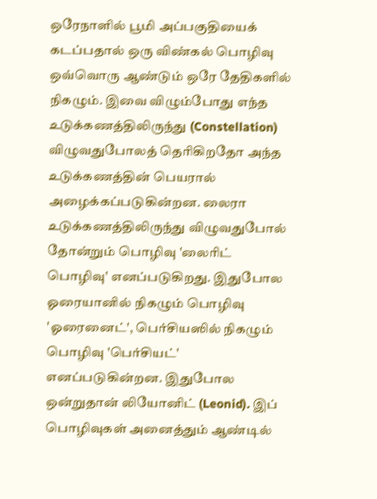ஒரேநாளில் பூமி அப்பகுதியைக் கடப்பதால் ஒரு விண்கல் பொழிவு ஒவ்வொரு ஆண்டும் ஒரே தேதிகளில் நிகழும். இவை விழும்போது எந்த உடுக்கணத்திலிருந்து (Constellation) விழுவதுபோலத் தெரிகிறதோ அந்த உடுக்கணத்தின் பெயரால் அழைக்கப்படுகின்றன. லைரா உடுக்கணத்திலிருந்து விழுவதுபோல் தோன்றும் பொழிவு 'லைரிட் பொழிவு' எனப்படுகிறது. இதுபோல ஓரையானில் நிகழும் பொழிவு 'ஓரைனைட்', பெர்சியஸில் நிகழும் பொழிவு 'பெர்சியட்' எனப்படுகின்றன. இதுபோல ஒன்றுதான் லியோனிட் (Leonid). இப் பொழிவுகள் அனைத்தும் ஆண்டில்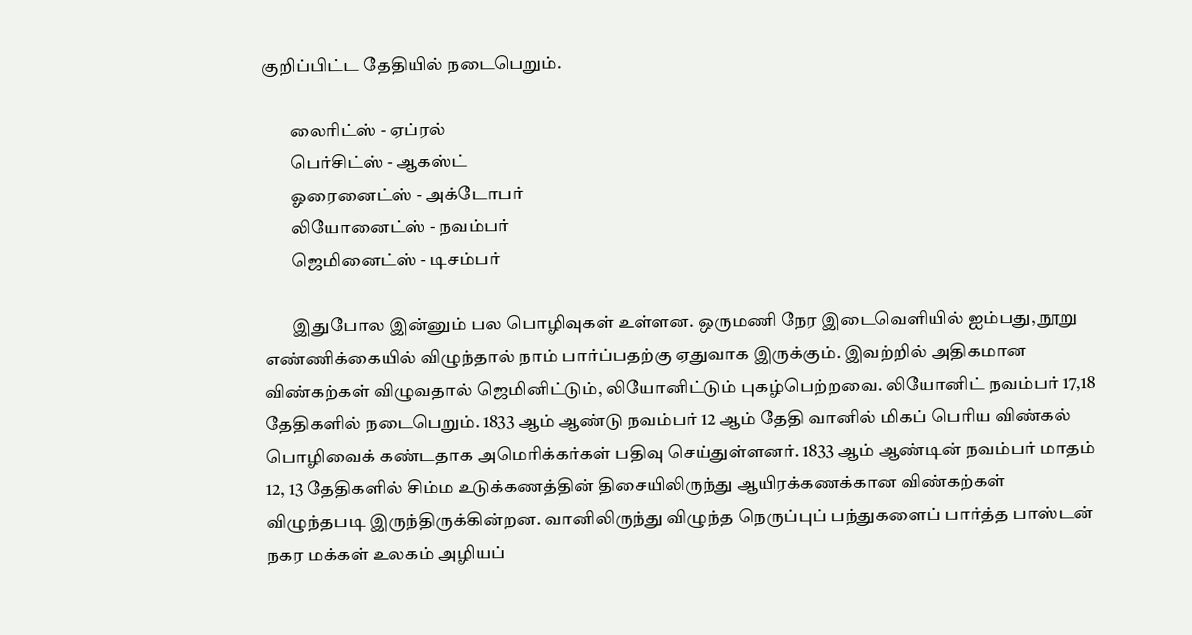குறிப்பிட்ட தேதியில் நடைபெறும்.

        லைரிட்ஸ் - ஏப்ரல்
        பெர்சிட்ஸ் - ஆகஸ்ட்
        ஓரைனைட்ஸ் - அக்டோபர்
        லியோனைட்ஸ் - நவம்பர்
        ஜெமினைட்ஸ் - டிசம்பர்

        இதுபோல இன்னும் பல பொழிவுகள் உள்ளன. ஒருமணி நேர இடைவெளியில் ஐம்பது, நூறு எண்ணிக்கையில் விழுந்தால் நாம் பார்ப்பதற்கு ஏதுவாக இருக்கும். இவற்றில் அதிகமான விண்கற்கள் விழுவதால் ஜெமினிட்டும், லியோனிட்டும் புகழ்பெற்றவை. லியோனிட் நவம்பர் 17,18 தேதிகளில் நடைபெறும். 1833 ஆம் ஆண்டு நவம்பர் 12 ஆம் தேதி வானில் மிகப் பெரிய விண்கல் பொழிவைக் கண்டதாக அமெரிக்கர்கள் பதிவு செய்துள்ளனர். 1833 ஆம் ஆண்டின் நவம்பர் மாதம் 12, 13 தேதிகளில் சிம்ம உடுக்கணத்தின் திசையிலிருந்து ஆயிரக்கணக்கான விண்கற்கள் விழுந்தபடி இருந்திருக்கின்றன. வானிலிருந்து விழுந்த நெருப்புப் பந்துகளைப் பார்த்த பாஸ்டன் நகர மக்கள் உலகம் அழியப்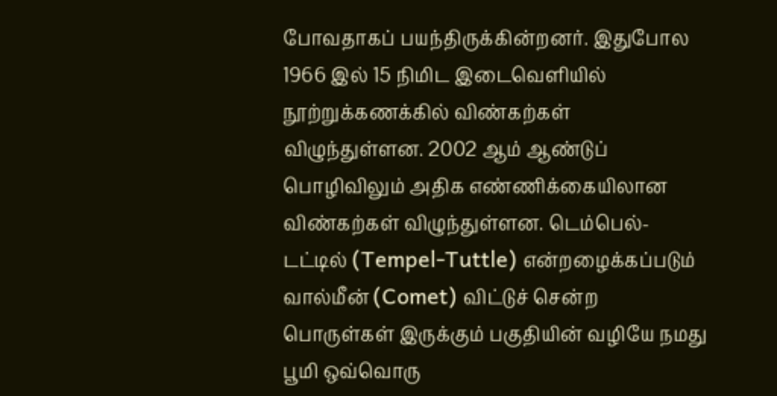போவதாகப் பயந்திருக்கின்றனர். இதுபோல 1966 இல் 15 நிமிட இடைவெளியில் நூற்றுக்கணக்கில் விண்கற்கள் விழுந்துள்ளன. 2002 ஆம் ஆண்டுப் பொழிவிலும் அதிக எண்ணிக்கையிலான விண்கற்கள் விழுந்துள்ளன. டெம்பெல்-டட்டில் (Tempel-Tuttle) என்றழைக்கப்படும் வால்மீன் (Comet) விட்டுச் சென்ற பொருள்கள் இருக்கும் பகுதியின் வழியே நமது பூமி ஒவ்வொரு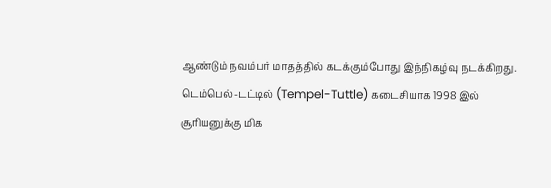ஆண்டும் நவம்பர் மாதத்தில் கடக்கும்போது இந்நிகழ்வு நடக்கிறது. டெம்பெல்-டட்டில் (Tempel-Tuttle) கடைசியாக 1998 இல் சூரியனுக்கு மிக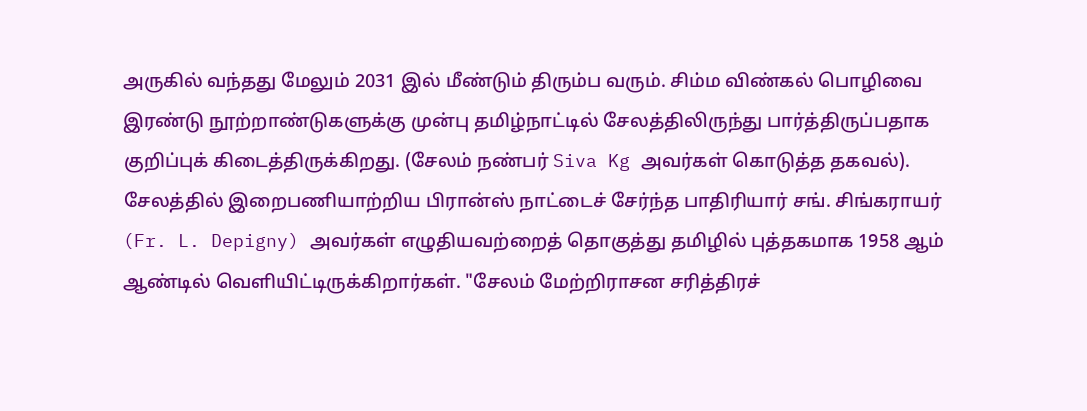அருகில் வந்தது மேலும் 2031 இல் மீண்டும் திரும்ப வரும். சிம்ம விண்கல் பொழிவை இரண்டு நூற்றாண்டுகளுக்கு முன்பு தமிழ்நாட்டில் சேலத்திலிருந்து பார்த்திருப்பதாக குறிப்புக் கிடைத்திருக்கிறது. (சேலம் நண்பர் Siva Kg அவர்கள் கொடுத்த தகவல்).
சேலத்தில் இறைபணியாற்றிய பிரான்ஸ் நாட்டைச் சேர்ந்த பாதிரியார் சங். சிங்கராயர் (Fr. L. Depigny) அவர்கள் எழுதியவற்றைத் தொகுத்து தமிழில் புத்தகமாக 1958 ஆம் ஆண்டில் வெளியிட்டிருக்கிறார்கள். "சேலம் மேற்றிராசன சரித்திரச்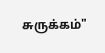சுருக்கம்"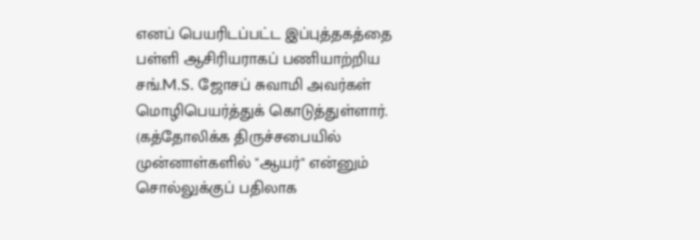எனப் பெயரிடப்பட்ட இப்புத்தகத்தை பள்ளி ஆசிரியராகப் பணியாற்றிய சங்.M.S. ஜோசப் சுவாமி அவர்கள் மொழிபெயர்த்துக் கொடுத்துள்ளார். (கத்தோலிக்க திருச்சபையில் முன்னாள்களில் "ஆயர்" என்னும் சொல்லுக்குப் பதிலாக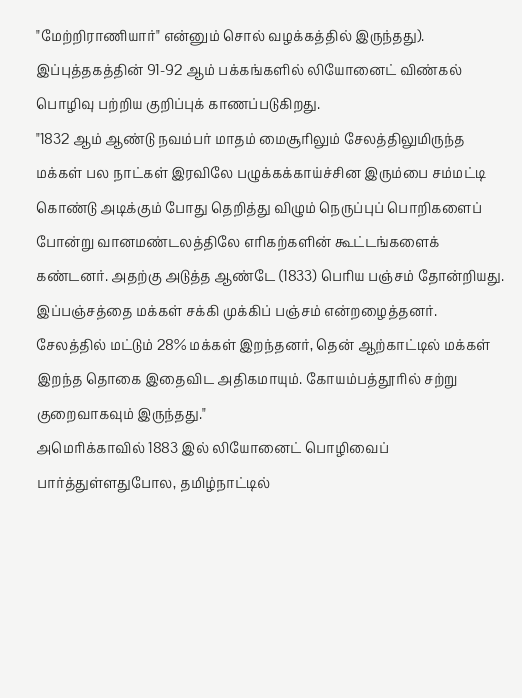"மேற்றிராணியார்" என்னும் சொல் வழக்கத்தில் இருந்தது). இப்புத்தகத்தின் 91-92 ஆம் பக்கங்களில் லியோனைட் விண்கல் பொழிவு பற்றிய குறிப்புக் காணப்படுகிறது.
"1832 ஆம் ஆண்டு நவம்பர் மாதம் மைசூரிலும் சேலத்திலுமிருந்த மக்கள் பல நாட்கள் இரவிலே பழுக்கக்காய்ச்சின இரும்பை சம்மட்டி கொண்டு அடிக்கும் போது தெறித்து விழும் நெருப்புப் பொறிகளைப் போன்று வானமண்டலத்திலே எரிகற்களின் கூட்டங்களைக் கண்டனர். அதற்கு அடுத்த ஆண்டே (1833) பெரிய பஞ்சம் தோன்றியது. இப்பஞ்சத்தை மக்கள் சக்கி முக்கிப் பஞ்சம் என்றழைத்தனர். சேலத்தில் மட்டும் 28% மக்கள் இறந்தனர், தென் ஆற்காட்டில் மக்கள் இறந்த தொகை இதைவிட அதிகமாயும். கோயம்பத்தூரில் சற்று குறைவாகவும் இருந்தது."
அமெரிக்காவில் 1883 இல் லியோனைட் பொழிவைப் பார்த்துள்ளதுபோல, தமிழ்நாட்டில்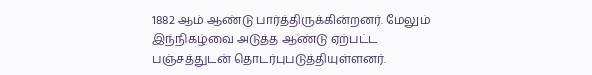1882 ஆம் ஆண்டு பார்த்திருக்கின்றனர். மேலும் இந்நிகழ்வை அடுத்த ஆண்டு ஏற்பட்ட பஞ்சத்துடன் தொடர்புபடுத்தியுள்ளனர்.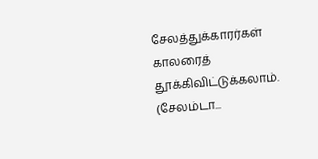சேலத்துக்காரர்கள் காலரைத் தூக்கிவிட்டுக்கலாம். (சேலம்டா...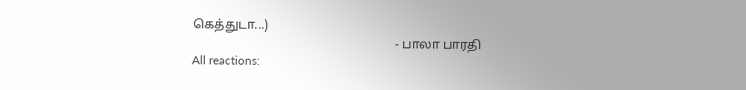கெத்துடா...)
                                                                 - பாலா பாரதி
All reactions: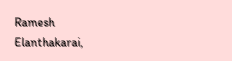Ramesh Elanthakarai,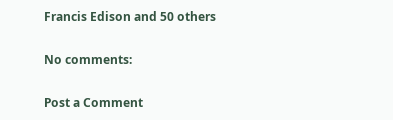Francis Edison and 50 others

No comments:

Post a Comment